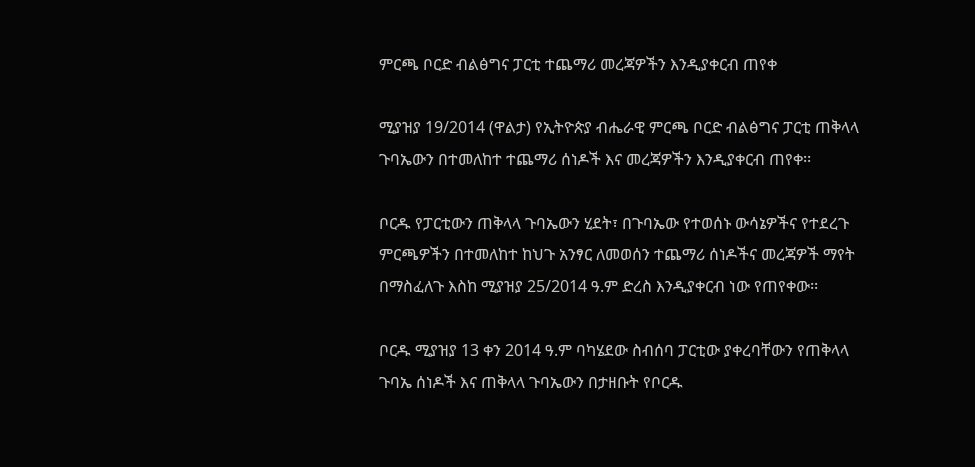ምርጫ ቦርድ ብልፅግና ፓርቲ ተጨማሪ መረጃዎችን እንዲያቀርብ ጠየቀ

ሚያዝያ 19/2014 (ዋልታ) የኢትዮጵያ ብሔራዊ ምርጫ ቦርድ ብልፅግና ፓርቲ ጠቅላላ ጉባኤውን በተመለከተ ተጨማሪ ሰነዶች እና መረጃዎችን እንዲያቀርብ ጠየቀ፡፡

ቦርዱ የፓርቲውን ጠቅላላ ጉባኤውን ሂደት፣ በጉባኤው የተወሰኑ ውሳኔዎችና የተደረጉ ምርጫዎችን በተመለከተ ከህጉ አንፃር ለመወሰን ተጨማሪ ሰነዶችና መረጃዎች ማየት በማስፈለጉ እስከ ሚያዝያ 25/2014 ዓ.ም ድረስ እንዲያቀርብ ነው የጠየቀው፡፡

ቦርዱ ሚያዝያ 13 ቀን 2014 ዓ.ም ባካሄደው ስብሰባ ፓርቲው ያቀረባቸውን የጠቅላላ ጉባኤ ሰነዶች እና ጠቅላላ ጉባኤውን በታዘቡት የቦርዱ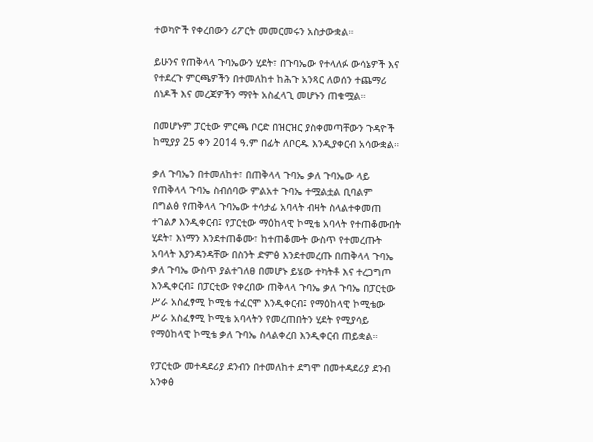ተወካዮች የቀረበውን ሪፖርት መመርመሩን አስታውቋል።

ይሁንና የጠቅላላ ጉባኤውን ሂደት፣ በጉባኤው የተላለፉ ውሳኔዎች እና የተደረጉ ምርጫዎችን በተመለከተ ከሕጉ አንጻር ለወሰን ተጨማሪ ሰነዶች እና መረጃዎችን ማየት አስፈላጊ መሆኑን ጠቁሟል።

በመሆኑም ፓርቲው ምርጫ ቦርድ በዝርዝር ያስቀመጣቸውን ጉዳዮች ከሚያያ 25 ቀን 2014 ዓ.ም በፊት ለቦርዱ እንዲያቀርብ አሳውቋል።

ቃለ ጉባኤን በተመለከተ፣ በጠቅላላ ጉባኤ ቃለ ጉባኤው ላይ የጠቅላላ ጉባኤ ስብሰባው ምልአተ ጉባኤ ተሟልቷል ቢባልም በግልፅ የጠቅላላ ጉባኤው ተሳታፊ አባላት ብዛት ስላልተቀመጠ ተገልፆ እንዲቀርብ፤ የፓርቲው ማዕከላዊ ኮሚቴ አባላት የተጠቆሙበት ሂደት፣ እነማን እንደተጠቆሙ፣ ከተጠቆሙት ውስጥ የተመረጡት አባላት እያንዳንዳቸው በስንት ድምፅ እንደተመረጡ በጠቅላላ ጉባኤ ቃለ ጉባኤ ውስጥ ያልተገለፀ በመሆኑ ይሄው ተካትቶ እና ተረጋግጦ እንዲቀርብ፤ በፓርቲው የቀረበው ጠቅላላ ጉባኤ ቃለ ጉባኤ በፓርቲው ሥራ አስፈፃሚ ኮሚቴ ተፈርሞ እንዲቀርብ፤ የማዕከላዊ ኮሚቴው ሥራ አስፈፃሚ ኮሚቴ አባላትን የመረጠበትን ሂደት የሚያሳይ የማዕከላዊ ኮሚቴ ቃለ ጉባኤ ስላልቀረበ እንዲቀርብ ጠይቋል።

የፓርቲው መተዳደሪያ ደንብን በተመለከተ ደግሞ በመተዳደሪያ ደንብ አንቀፅ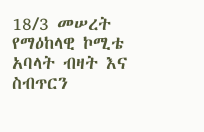18/3 መሠረት የማዕከላዊ ኮሚቴ አባላት ብዛት እና ስብጥርን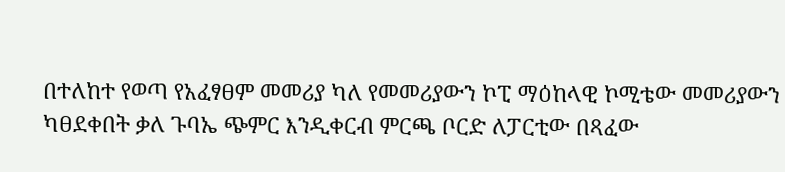በተለከተ የወጣ የአፈፃፀም መመሪያ ካለ የመመሪያውን ኮፒ ማዕከላዊ ኮሚቴው መመሪያውን ካፀደቀበት ቃለ ጉባኤ ጭምር እንዲቀርብ ምርጫ ቦርድ ለፓርቲው በጻፈው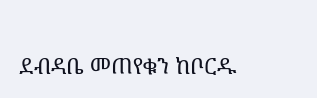ደብዳቤ መጠየቁን ከቦርዱ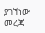ያገኘነው መረጃ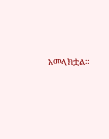አመላክቷል።